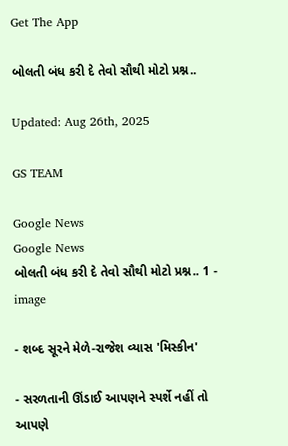Get The App

બોલતી બંધ કરી દે તેવો સૌથી મોટો પ્રશ્ન..

Updated: Aug 26th, 2025

GS TEAM

Google News
Google News
બોલતી બંધ કરી દે તેવો સૌથી મોટો પ્રશ્ન.. 1 - image

- શબ્દ સૂરને મેળે-રાજેશ વ્યાસ 'મિસ્કીન'

- સરળતાની ઊંડાઈ આપણને સ્પર્શે નહીં તો આપણે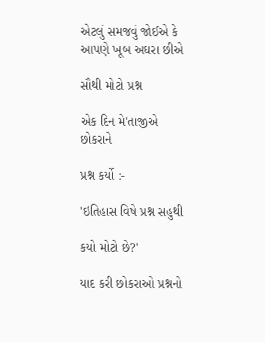એટલું સમજવું જોઈએ કે આપણે ખૂબ અઘરા છીએ

સૌથી મોટો પ્રશ્ન

એક દિન મે'તાજીએ છોકરાને

પ્રશ્ન કર્યો :-

'ઇતિહાસ વિષે પ્રશ્ન સહુથી

કયો મોટો છે?'

યાદ કરી છોકરાઓ પ્રશ્નનો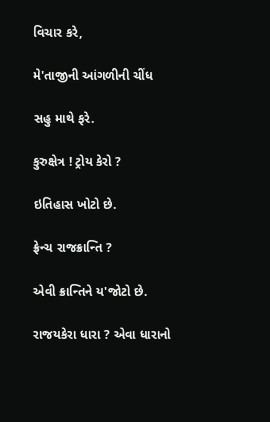વિચાર કરે,

મે'તાજીની આંગળીની ચીંધ

સહુ માથે ફરે.

કુરુક્ષેત્ર ! ટ્રોય કેરો ?

ઇતિહાસ ખોટો છે.

ફ્રેન્ચ રાજક્રાન્તિ ?

એવી ક્રાન્તિને ય'જોટો છે.

રાજયકેરા ધારા ? એવા ધારાનો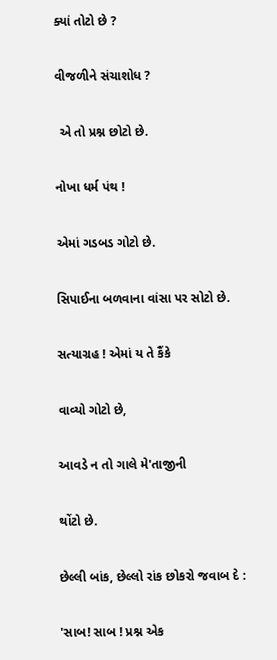ક્યાં તોટો છે ?

વીજળીને સંચાશોધ ?

 એ તો પ્રશ્ન છોટો છે.

નોખા ધર્મ પંથ !

એમાં ગડબડ ગોટો છે.

સિપાઈના બળવાના વાંસા પર સોટો છે.

સત્યાગ્રહ ! એમાં ય તે કૈંકે

વાવ્યો ગોટો છે,

આવડે ન તો ગાલે મે'તાજીની

થોંટો છે.

છેલ્લી બાંક, છેલ્લો રાંક છોકરો જવાબ દે :

'સાબ! સાબ ! પ્રશ્ન એક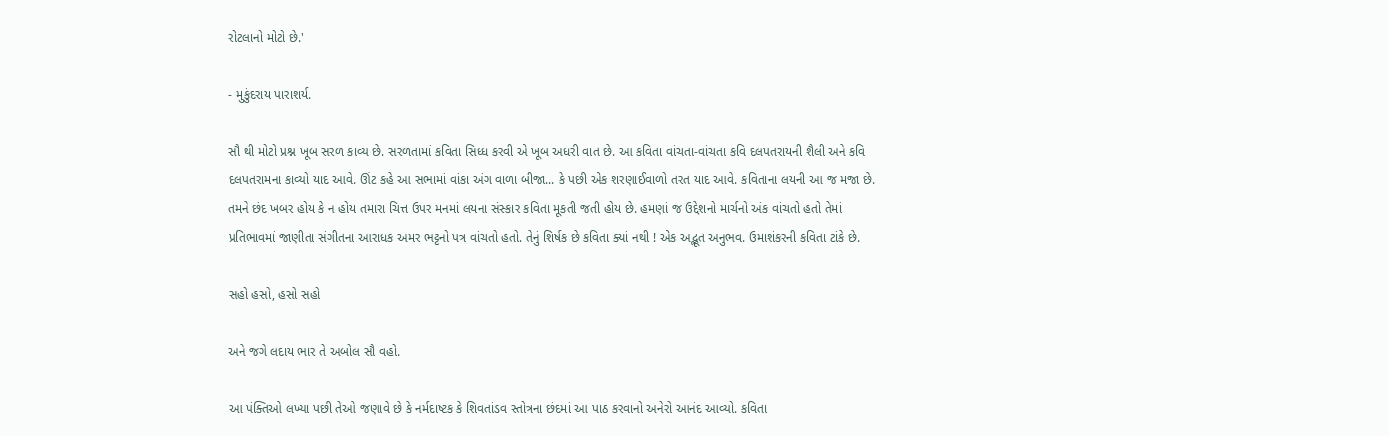રોટલાનો મોટો છે.'

- મુકુંદરાય પારાશર્ય.

સૌ થી મોટો પ્રશ્ન ખૂબ સરળ કાવ્ય છે. સરળતામાં કવિતા સિધ્ધ કરવી એ ખૂબ અધરી વાત છે. આ કવિતા વાંચતા-વાંચતા કવિ દલપતરાયની શૈલી અને કવિ દલપતરામના કાવ્યો યાદ આવે. ઊંટ કહે આ સભામાં વાંકા અંગ વાળા બીજા... કે પછી એક શરણાઈવાળો તરત યાદ આવે. કવિતાના લયની આ જ મજા છે. તમને છંદ ખબર હોય કે ન હોય તમારા ચિત્ત ઉપર મનમાં લયના સંસ્કાર કવિતા મૂકતી જતી હોય છે. હમણાં જ ઉદ્દેશનો માર્ચનો અંક વાંચતો હતો તેમાં પ્રતિભાવમાં જાણીતા સંગીતના આરાધક અમર ભટ્ટનો પત્ર વાંચતો હતો. તેનું શિર્ષક છે કવિતા ક્યાં નથી ! એક અદ્ભૂત અનુભવ. ઉમાશંકરની કવિતા ટાંકે છે.

સહો હસો, હસો સહો

અને જગે લદાય ભાર તે અબોલ સૌ વહો.

આ પંક્તિઓ લખ્યા પછી તેઓ જણાવે છે કે નર્મદાષ્ટક કે શિવતાંડવ સ્તોત્રના છંદમાં આ પાઠ કરવાનો અનેરો આનંદ આવ્યો. કવિતા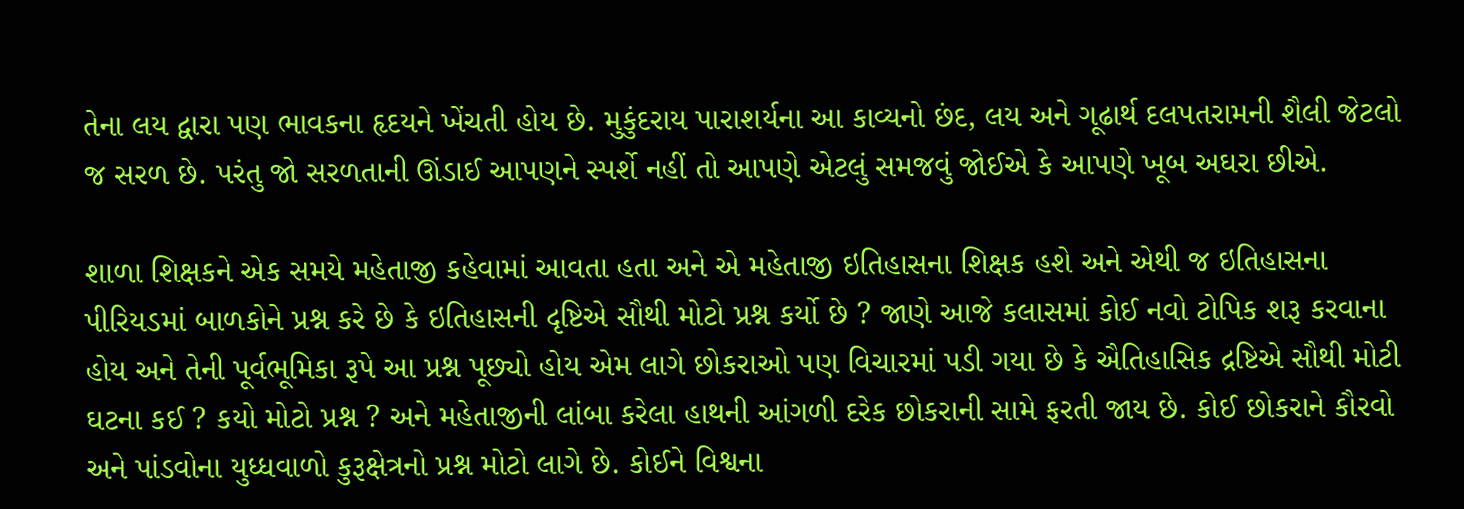તેના લય દ્વારા પણ ભાવકના હૃદયને ખેંચતી હોય છે. મુકુંદરાય પારાશર્યના આ કાવ્યનો છંદ, લય અને ગૂઢાર્થ દલપતરામની શૈલી જેટલો જ સરળ છે. પરંતુ જો સરળતાની ઊંડાઈ આપણને સ્પર્શે નહીં તો આપણે એટલું સમજવું જોઈએ કે આપણે ખૂબ અઘરા છીએ.

શાળા શિક્ષકને એક સમયે મહેતાજી કહેવામાં આવતા હતા અને એ મહેતાજી ઇતિહાસના શિક્ષક હશે અને એથી જ ઇતિહાસના પીરિયડમાં બાળકોને પ્રશ્ન કરે છે કે ઇતિહાસની દૃષ્ટિએ સૌથી મોટો પ્રશ્ન કર્યો છે ? જાણે આજે કલાસમાં કોઈ નવો ટોપિક શરૂ કરવાના હોય અને તેની પૂર્વભૂમિકા રૂપે આ પ્રશ્ન પૂછ્યો હોય એમ લાગે છોકરાઓ પણ વિચારમાં પડી ગયા છે કે ઐતિહાસિક દ્રષ્ટિએ સૌથી મોટી ઘટના કઈ ? કયો મોટો પ્રશ્ન ? અને મહેતાજીની લાંબા કરેલા હાથની આંગળી દરેક છોકરાની સામે ફરતી જાય છે. કોઈ છોકરાને કૌરવો અને પાંડવોના યુધ્ધવાળો કુરૂક્ષેત્રનો પ્રશ્ન મોટો લાગે છે. કોઈને વિશ્વના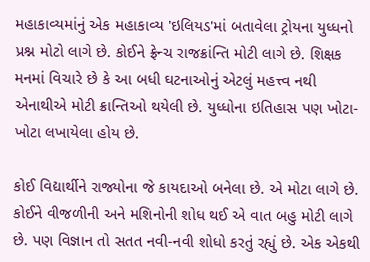મહાકાવ્યમાંનું એક મહાકાવ્ય 'ઇલિયડ'માં બતાવેલા ટ્રોયના યુધ્ધનો પ્રશ્ન મોટો લાગે છે. કોઈને ફ્રેન્ચ રાજક્રાંન્તિ મોટી લાગે છે. શિક્ષક મનમાં વિચારે છે કે આ બધી ઘટનાઓનું એટલું મહત્ત્વ નથી એનાથીએ મોટી ક્રાન્તિઓ થયેલી છે. યુધ્ધોના ઇતિહાસ પણ ખોટા-ખોટા લખાયેલા હોય છે.

કોઈ વિદ્યાર્થીને રાજ્યોના જે કાયદાઓ બનેલા છે. એ મોટા લાગે છે. કોઈને વીજળીની અને મશિનોની શોધ થઈ એ વાત બહુ મોટી લાગે છે. પણ વિજ્ઞાન તો સતત નવી-નવી શોધો કરતું રહ્યું છે. એક એકથી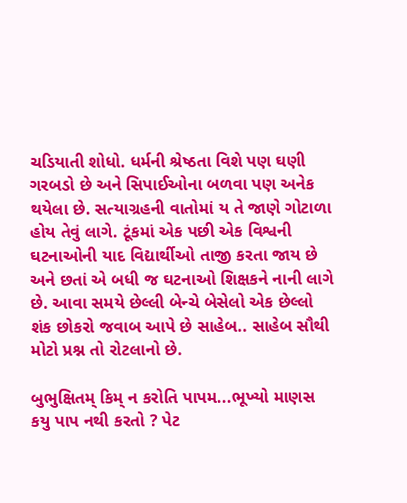ચડિયાતી શોધો. ધર્મની શ્રેષ્ઠતા વિશે પણ ઘણી ગરબડો છે અને સિપાઈઓના બળવા પણ અનેક થયેલા છે. સત્યાગ્રહની વાતોમાં ય તે જાણે ગોટાળા હોય તેવું લાગે. ટૂંકમાં એક પછી એક વિશ્વની ઘટનાઓની યાદ વિદ્યાર્થીઓ તાજી કરતા જાય છે અને છતાં એ બધી જ ઘટનાઓ શિક્ષકને નાની લાગે છે. આવા સમયે છેલ્લી બેન્ચે બેસેલો એક છેલ્લો શંક છોકરો જવાબ આપે છે સાહેબ.. સાહેબ સૌથી મોટો પ્રશ્ન તો રોટલાનો છે.

બુભુક્ષિતમ્ કિમ્ ન કરોતિ પાપમ...ભૂખ્યો માણસ કયુ પાપ નથી કરતો ? પેટ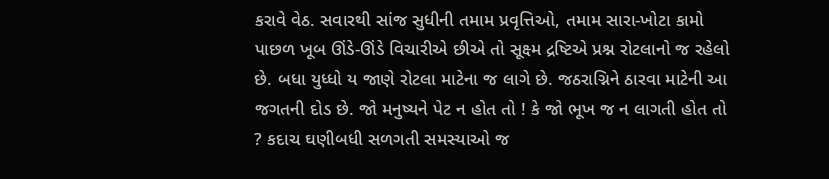કરાવે વેઠ. સવારથી સાંજ સુધીની તમામ પ્રવૃત્તિઓ, તમામ સારા-ખોટા કામો પાછળ ખૂબ ઊંડે-ઊંડે વિચારીએ છીએ તો સૂક્ષ્મ દ્રષ્ટિએ પ્રશ્ન રોટલાનો જ રહેલો છે. બધા યુધ્ધો ય જાણે રોટલા માટેના જ લાગે છે. જઠરાગ્નિને ઠારવા માટેની આ જગતની દોડ છે. જો મનુષ્યને પેટ ન હોત તો ! કે જો ભૂખ જ ન લાગતી હોત તો ? કદાચ ઘણીબધી સળગતી સમસ્યાઓ જ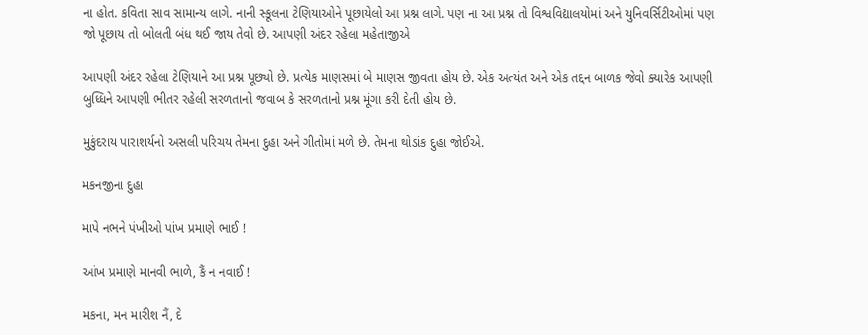ના હોત. કવિતા સાવ સામાન્ય લાગે. નાની સ્કૂલના ટેણિયાઓને પૂછાયેલો આ પ્રશ્ન લાગે. પણ ના આ પ્રશ્ન તો વિશ્વવિદ્યાલયોમાં અને યુનિવર્સિટીઓમાં પણ જો પૂછાય તો બોલતી બંધ થઈ જાય તેવો છે. આપણી અંદર રહેલા મહેતાજીએ

આપણી અંદર રહેલા ટેણિયાને આ પ્રશ્ન પૂછ્યો છે. પ્રત્યેક માણસમાં બે માણસ જીવતા હોય છે. એક અત્યંત અને એક તદ્દન બાળક જેવો ક્યારેક આપણી બુધ્ધિને આપણી ભીતર રહેલી સરળતાનો જવાબ કે સરળતાનો પ્રશ્ન મૂંગા કરી દેતી હોય છે.

મુકુંદરાય પારાશર્યનો અસલી પરિચય તેમના દુહા અને ગીતોમાં મળે છે. તેમના થોડાંક દુહા જોઈએ.

મકનજીના દુહા

માપે નભને પંખીઓ પાંખ પ્રમાણે ભાઈ !

આંખ પ્રમાણે માનવી ભાળે, કૈં ન નવાઈ !

મકના, મન મારીશ નૈં, દે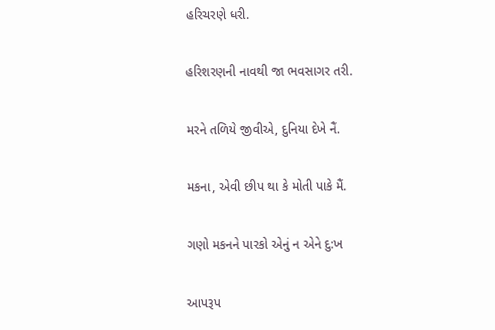હરિચરણે ધરી.

હરિશરણની નાવથી જા ભવસાગર તરી.

મરને તળિયે જીવીએ, દુનિયા દેખે નૈં.

મકના, એવી છીપ થા કે મોતી પાકે મૈં.

ગણો મકનને પારકો એનું ન એને દુ:ખ

આપરૂપ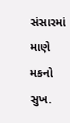સંસારમાં માણે મકનો સુખ.